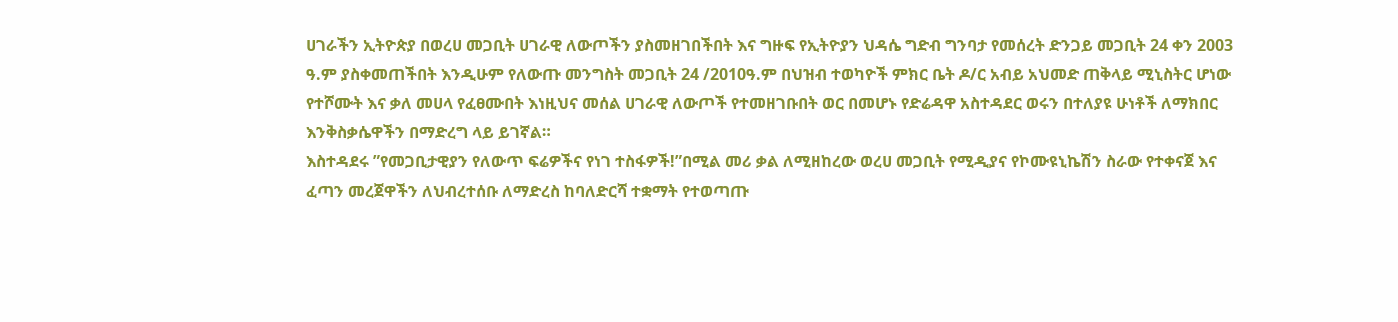ሀገራችን ኢትዮጵያ በወረሀ መጋቢት ሀገራዊ ለውጦችን ያስመዘገበችበት እና ግዙፍ የኢትዮያን ህዳሴ ግድብ ግንባታ የመሰረት ድንጋይ መጋቢት 24 ቀን 2003 ዓ.ም ያስቀመጠችበት እንዲሁም የለውጡ መንግስት መጋቢት 24 /2010ዓ.ም በህዝብ ተወካዮች ምክር ቤት ዶ/ር አብይ አህመድ ጠቅላይ ሚኒስትር ሆነው የተሾሙት እና ቃለ መሀላ የፈፀሙበት እነዚህና መሰል ሀገራዊ ለውጦች የተመዘገቡበት ወር በመሆኑ የድሬዳዋ አስተዳደር ወሩን በተለያዩ ሁነቶች ለማክበር እንቅስቃሴዋችን በማድረግ ላይ ይገኛል።
እስተዳደሩ ”የመጋቢታዊያን የለውጥ ፍሬዎችና የነገ ተስፋዎች!”በሚል መሪ ቃል ለሚዘከረው ወረሀ መጋቢት የሚዲያና የኮሙዩኒኬሽን ስራው የተቀናጀ እና ፈጣን መረጀዋችን ለህብረተሰቡ ለማድረስ ከባለድርሻ ተቋማት የተወጣጡ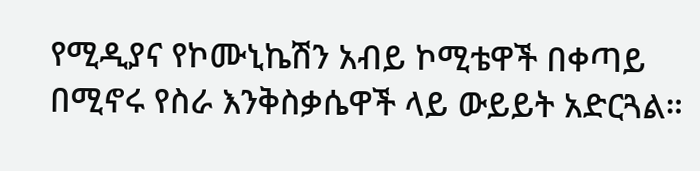የሚዲያና የኮሙኒኬሽን አብይ ኮሚቴዋች በቀጣይ በሚኖሩ የስራ እንቅስቃሴዋች ላይ ውይይት አድርጓል።